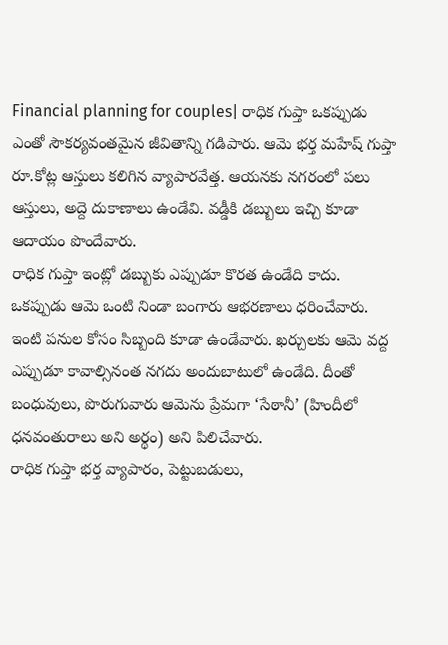Financial planning for couples| రాధిక గుప్తా ఒకప్పుడు ఎంతో సౌకర్యవంతమైన జీవితాన్ని గడిపారు. ఆమె భర్త మహేష్ గుప్తా రూ.కోట్ల ఆస్తులు కలిగిన వ్యాపారవేత్త. ఆయనకు నగరంలో పలు ఆస్తులు, అద్దె దుకాణాలు ఉండేవి. వడ్డీకి డబ్బులు ఇచ్చి కూడా ఆదాయం పొందేవారు.
రాధిక గుప్తా ఇంట్లో డబ్బుకు ఎప్పుడూ కొరత ఉండేది కాదు. ఒకప్పుడు ఆమె ఒంటి నిండా బంగారు ఆభరణాలు ధరించేవారు. ఇంటి పనుల కోసం సిబ్బంది కూడా ఉండేవారు. ఖర్చులకు ఆమె వద్ద ఎప్పుడూ కావాల్సినంత నగదు అందుబాటులో ఉండేది. దీంతో బంధువులు, పొరుగువారు ఆమెను ప్రేమగా ‘సేఠానీ’ (హిందీలో ధనవంతురాలు అని అర్థం) అని పిలిచేవారు.
రాధిక గుప్తా భర్త వ్యాపారం, పెట్టుబడులు,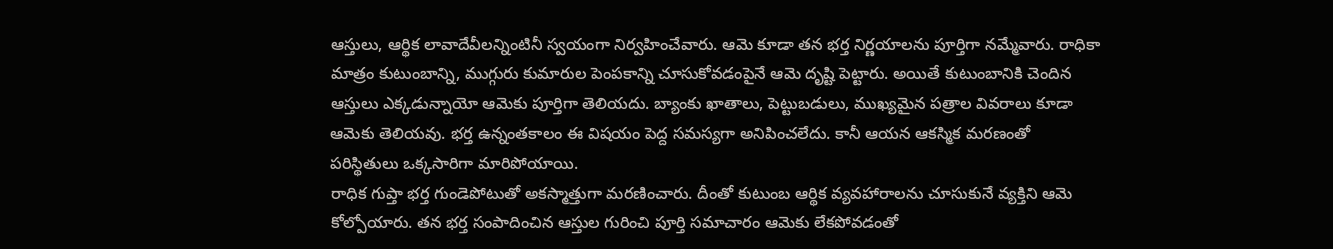ఆస్తులు, ఆర్థిక లావాదేవీలన్నింటినీ స్వయంగా నిర్వహించేవారు. ఆమె కూడా తన భర్త నిర్ణయాలను పూర్తిగా నమ్మేవారు. రాధికా మాత్రం కుటుంబాన్ని, ముగ్గురు కుమారుల పెంపకాన్ని చూసుకోవడంపైనే ఆమె దృష్టి పెట్టారు. అయితే కుటుంబానికి చెందిన ఆస్తులు ఎక్కడున్నాయో ఆమెకు పూర్తిగా తెలియదు. బ్యాంకు ఖాతాలు, పెట్టుబడులు, ముఖ్యమైన పత్రాల వివరాలు కూడా ఆమెకు తెలియవు. భర్త ఉన్నంతకాలం ఈ విషయం పెద్ద సమస్యగా అనిపించలేదు. కానీ ఆయన ఆకస్మిక మరణంతో పరిస్థితులు ఒక్కసారిగా మారిపోయాయి.
రాధిక గుప్తా భర్త గుండెపోటుతో అకస్మాత్తుగా మరణించారు. దీంతో కుటుంబ ఆర్థిక వ్యవహారాలను చూసుకునే వ్యక్తిని ఆమె కోల్పోయారు. తన భర్త సంపాదించిన ఆస్తుల గురించి పూర్తి సమాచారం ఆమెకు లేకపోవడంతో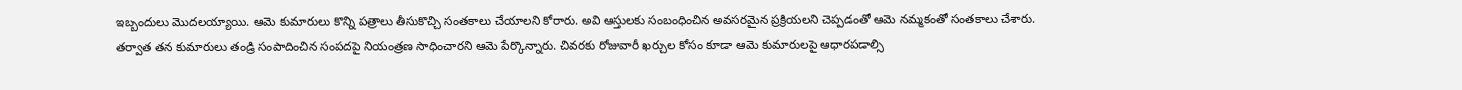ఇబ్బందులు మొదలయ్యాయి. ఆమె కుమారులు కొన్ని పత్రాలు తీసుకొచ్చి సంతకాలు చేయాలని కోరారు. అవి ఆస్తులకు సంబంధించిన అవసరమైన ప్రక్రియలని చెప్పడంతో ఆమె నమ్మకంతో సంతకాలు చేశారు.
తర్వాత తన కుమారులు తండ్రి సంపాదించిన సంపదపై నియంత్రణ సాధించారని ఆమె పేర్కొన్నారు. చివరకు రోజువారీ ఖర్చుల కోసం కూడా ఆమె కుమారులపై ఆధారపడాల్సి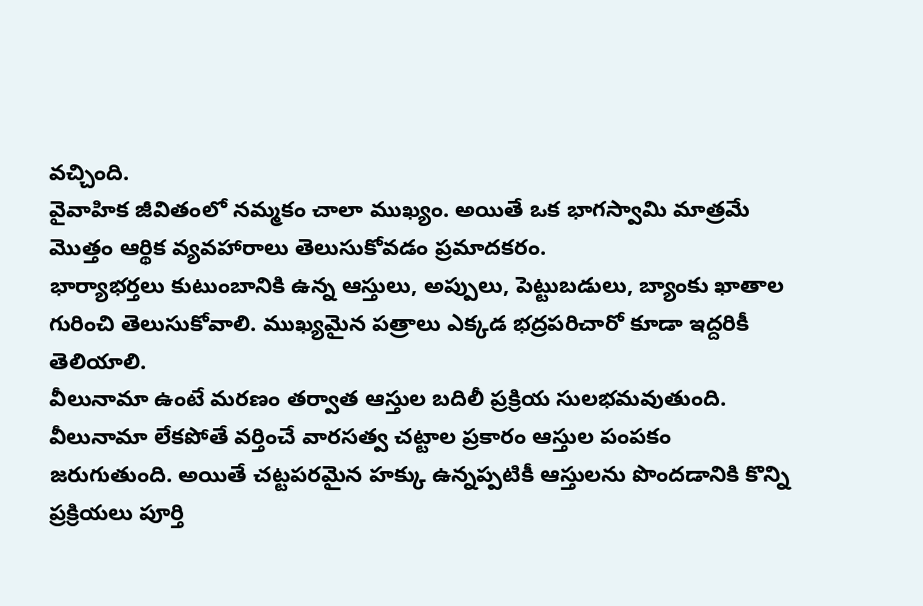వచ్చింది.
వైవాహిక జీవితంలో నమ్మకం చాలా ముఖ్యం. అయితే ఒక భాగస్వామి మాత్రమే మొత్తం ఆర్థిక వ్యవహారాలు తెలుసుకోవడం ప్రమాదకరం.
భార్యాభర్తలు కుటుంబానికి ఉన్న ఆస్తులు, అప్పులు, పెట్టుబడులు, బ్యాంకు ఖాతాల గురించి తెలుసుకోవాలి. ముఖ్యమైన పత్రాలు ఎక్కడ భద్రపరిచారో కూడా ఇద్దరికీ తెలియాలి.
వీలునామా ఉంటే మరణం తర్వాత ఆస్తుల బదిలీ ప్రక్రియ సులభమవుతుంది. వీలునామా లేకపోతే వర్తించే వారసత్వ చట్టాల ప్రకారం ఆస్తుల పంపకం జరుగుతుంది. అయితే చట్టపరమైన హక్కు ఉన్నప్పటికీ ఆస్తులను పొందడానికి కొన్ని ప్రక్రియలు పూర్తి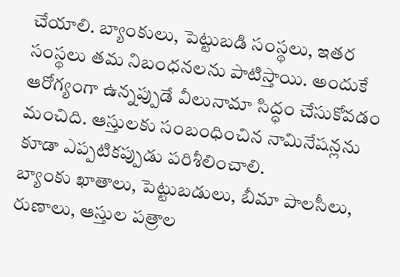చేయాలి. బ్యాంకులు, పెట్టుబడి సంస్థలు, ఇతర సంస్థలు తమ నిబంధనలను పాటిస్తాయి. అందుకే ఆరోగ్యంగా ఉన్నప్పుడే వీలునామా సిద్ధం చేసుకోవడం మంచిది. ఆస్తులకు సంబంధించిన నామినేషన్లను కూడా ఎప్పటికప్పుడు పరిశీలించాలి.
బ్యాంకు ఖాతాలు, పెట్టుబడులు, బీమా పాలసీలు, రుణాలు, ఆస్తుల పత్రాల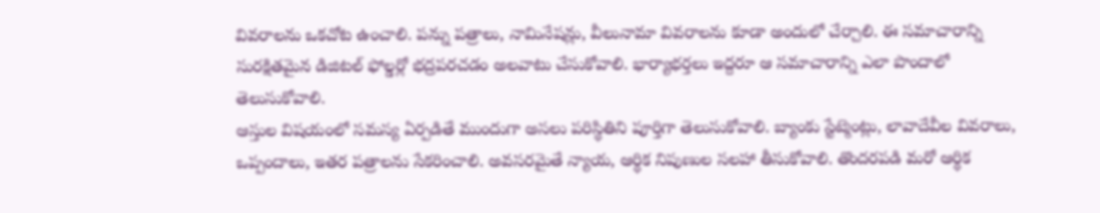వివరాలను ఒకచోట ఉంచాలి. పన్ను పత్రాలు, నామినేషన్లు, వీలునామా వివరాలను కూడా అందులో చేర్చాలి. ఈ సమాచారాన్ని సురక్షితమైన డిజిటల్ ఫోల్డర్లో భద్రపరచడం అలవాటు చేసుకోవాలి. భార్యాభర్తలు ఇద్దరూ ఆ సమాచారాన్ని ఎలా పొందాలో తెలుసుకోవాలి.
ఆస్తుల విషయంలో సమస్య ఏర్పడితే ముందుగా అసలు పరిస్థితిని పూర్తిగా తెలుసుకోవాలి. బ్యాంకు స్టేట్మెంట్లు, లావాదేవీల వివరాలు, ఒప్పందాలు, ఇతర పత్రాలను సేకరించాలి. అవసరమైతే న్యాయ, ఆర్థిక నిపుణుల సలహా తీసుకోవాలి. తొందరపడి మరో ఆర్థిక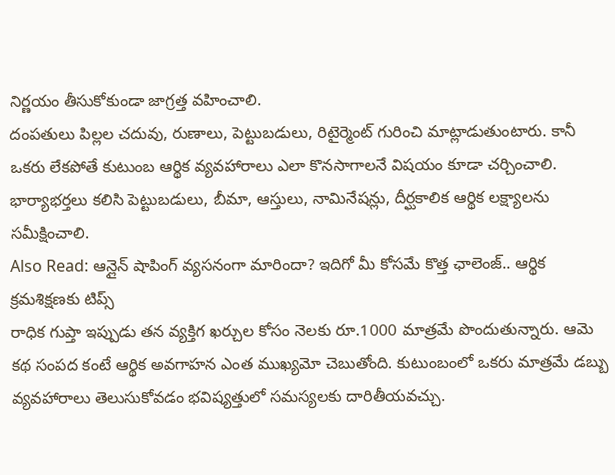నిర్ణయం తీసుకోకుండా జాగ్రత్త వహించాలి.
దంపతులు పిల్లల చదువు, రుణాలు, పెట్టుబడులు, రిటైర్మెంట్ గురించి మాట్లాడుతుంటారు. కానీ ఒకరు లేకపోతే కుటుంబ ఆర్థిక వ్యవహారాలు ఎలా కొనసాగాలనే విషయం కూడా చర్చించాలి. భార్యాభర్తలు కలిసి పెట్టుబడులు, బీమా, ఆస్తులు, నామినేషన్లు, దీర్ఘకాలిక ఆర్థిక లక్ష్యాలను సమీక్షించాలి.
Also Read: ఆన్లైన్ షాపింగ్ వ్యసనంగా మారిందా? ఇదిగో మీ కోసమే కొత్త ఛాలెంజ్.. ఆర్థిక క్రమశిక్షణకు టిప్స్
రాధిక గుప్తా ఇప్పుడు తన వ్యక్తిగ ఖర్చుల కోసం నెలకు రూ.1000 మాత్రమే పొందుతున్నారు. ఆమె కథ సంపద కంటే ఆర్థిక అవగాహన ఎంత ముఖ్యమో చెబుతోంది. కుటుంబంలో ఒకరు మాత్రమే డబ్బు వ్యవహారాలు తెలుసుకోవడం భవిష్యత్తులో సమస్యలకు దారితీయవచ్చు.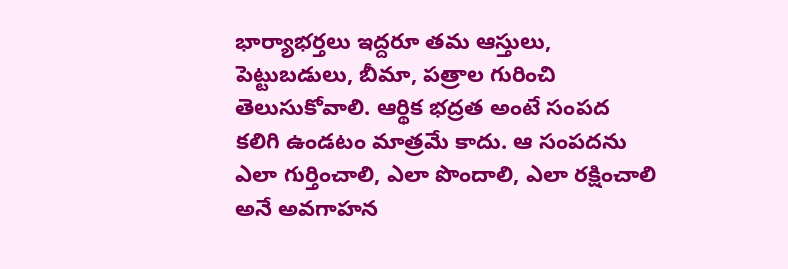భార్యాభర్తలు ఇద్దరూ తమ ఆస్తులు, పెట్టుబడులు, బీమా, పత్రాల గురించి తెలుసుకోవాలి. ఆర్థిక భద్రత అంటే సంపద కలిగి ఉండటం మాత్రమే కాదు. ఆ సంపదను ఎలా గుర్తించాలి, ఎలా పొందాలి, ఎలా రక్షించాలి అనే అవగాహన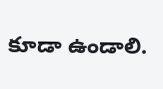కూడా ఉండాలి.